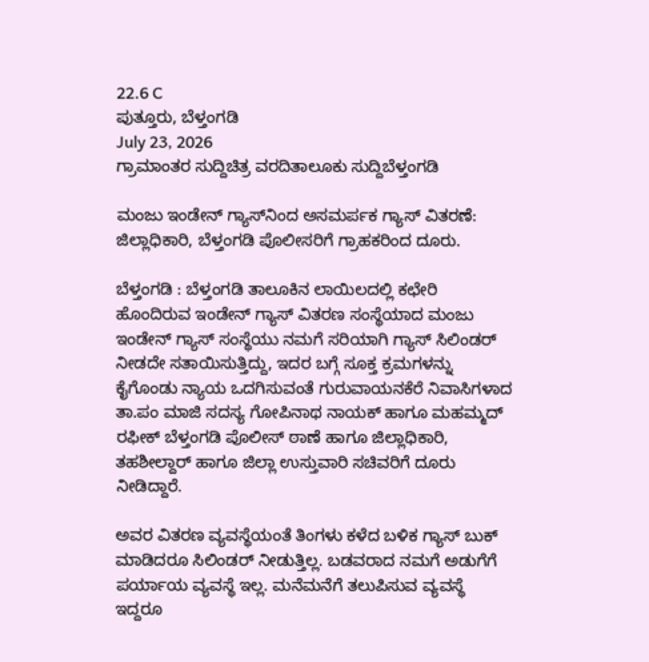22.6 C
ಪುತ್ತೂರು, ಬೆಳ್ತಂಗಡಿ
July 23, 2026
ಗ್ರಾಮಾಂತರ ಸುದ್ದಿಚಿತ್ರ ವರದಿತಾಲೂಕು ಸುದ್ದಿಬೆಳ್ತಂಗಡಿ

ಮಂಜು ಇಂಡೇನ್ ಗ್ಯಾಸ್‌ನಿಂದ ಅಸಮರ್ಪಕ ಗ್ಯಾಸ್ ವಿತರಣೆ: ಜಿಲ್ಲಾಧಿಕಾರಿ, ಬೆಳ್ತಂಗಡಿ ಪೊಲೀಸರಿಗೆ ಗ್ರಾಹಕರಿಂದ ದೂರು.

ಬೆಳ್ತಂಗಡಿ : ಬೆಳ್ತಂಗಡಿ ತಾಲೂಕಿನ ಲಾಯಿಲದಲ್ಲಿ ಕಛೇರಿ ಹೊಂದಿರುವ ಇಂಡೇನ್ ಗ್ಯಾಸ್ ವಿತರಣ ಸಂಸ್ಥೆಯಾದ ಮಂಜು ಇಂಡೇನ್ ಗ್ಯಾಸ್ ಸಂಸ್ಥೆಯು ನಮಗೆ ಸರಿಯಾಗಿ ಗ್ಯಾಸ್ ಸಿಲಿಂಡರ್ ನೀಡದೇ ಸತಾಯಿಸುತ್ತಿದ್ದು, ಇದರ ಬಗ್ಗೆ ಸೂಕ್ತ ಕ್ರಮಗಳನ್ನು ಕೈಗೊಂಡು ನ್ಯಾಯ ಒದಗಿಸುವಂತೆ ಗುರುವಾಯನಕೆರೆ ನಿವಾಸಿಗಳಾದ ತಾ.ಪಂ ಮಾಜಿ ಸದಸ್ಯ ಗೋಪಿನಾಥ ನಾಯಕ್ ಹಾಗೂ ಮಹಮ್ಮದ್ ರಫೀಕ್ ಬೆಳ್ತಂಗಡಿ ಪೊಲೀಸ್ ಠಾಣೆ ಹಾಗೂ ಜಿಲ್ಲಾಧಿಕಾರಿ, ತಹಶೀಲ್ದಾರ್ ಹಾಗೂ ಜಿಲ್ಲಾ ಉಸ್ತುವಾರಿ ಸಚಿವರಿಗೆ ದೂರು ನೀಡಿದ್ದಾರೆ.

ಅವರ ವಿತರಣ ವ್ಯವಸ್ಥೆಯಂತೆ ತಿಂಗಳು ಕಳೆದ ಬಳಿಕ ಗ್ಯಾಸ್ ಬುಕ್ ಮಾಡಿದರೂ ಸಿಲಿಂಡರ್ ನೀಡುತ್ತಿಲ್ಲ. ಬಡವರಾದ ನಮಗೆ ಅಡುಗೆಗೆ ಪರ್ಯಾಯ ವ್ಯವಸ್ಥೆ ಇಲ್ಲ. ಮನೆಮನೆಗೆ ತಲುಪಿಸುವ ವ್ಯವಸ್ಥೆ ಇದ್ದರೂ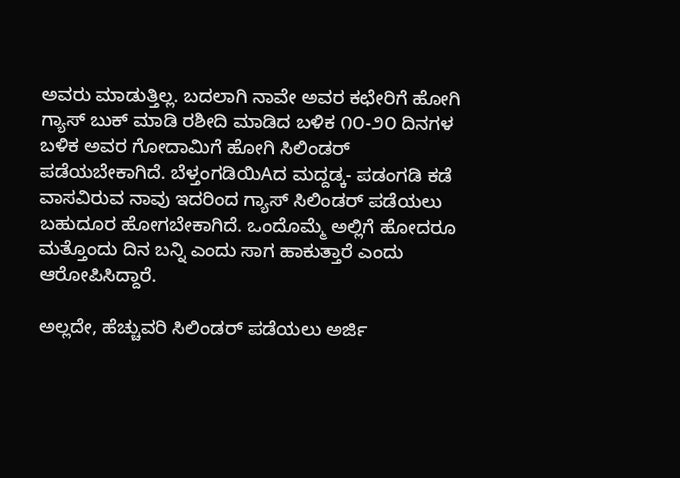ಅವರು ಮಾಡುತ್ತಿಲ್ಲ. ಬದಲಾಗಿ ನಾವೇ ಅವರ ಕಛೇರಿಗೆ ಹೋಗಿ ಗ್ಯಾಸ್ ಬುಕ್ ಮಾಡಿ ರಶೀದಿ ಮಾಡಿದ ಬಳಿಕ ೧೦-೨೦ ದಿನಗಳ ಬಳಿಕ ಅವರ ಗೋದಾಮಿಗೆ ಹೋಗಿ ಸಿಲಿಂಡರ್ ಪಡೆಯಬೇಕಾಗಿದೆ. ಬೆಳ್ತಂಗಡಿಯಿAದ ಮದ್ದಡ್ಕ- ಪಡಂಗಡಿ ಕಡೆ ವಾಸವಿರುವ ನಾವು ಇದರಿಂದ ಗ್ಯಾಸ್ ಸಿಲಿಂಡರ್ ಪಡೆಯಲು ಬಹುದೂರ ಹೋಗಬೇಕಾಗಿದೆ. ಒಂದೊಮ್ಮೆ ಅಲ್ಲಿಗೆ ಹೋದರೂ ಮತ್ತೊಂದು ದಿನ ಬನ್ನಿ ಎಂದು ಸಾಗ ಹಾಕುತ್ತಾರೆ ಎಂದು ಆರೋಪಿಸಿದ್ದಾರೆ.

ಅಲ್ಲದೇ, ಹೆಚ್ಚುವರಿ ಸಿಲಿಂಡರ್ ಪಡೆಯಲು ಅರ್ಜಿ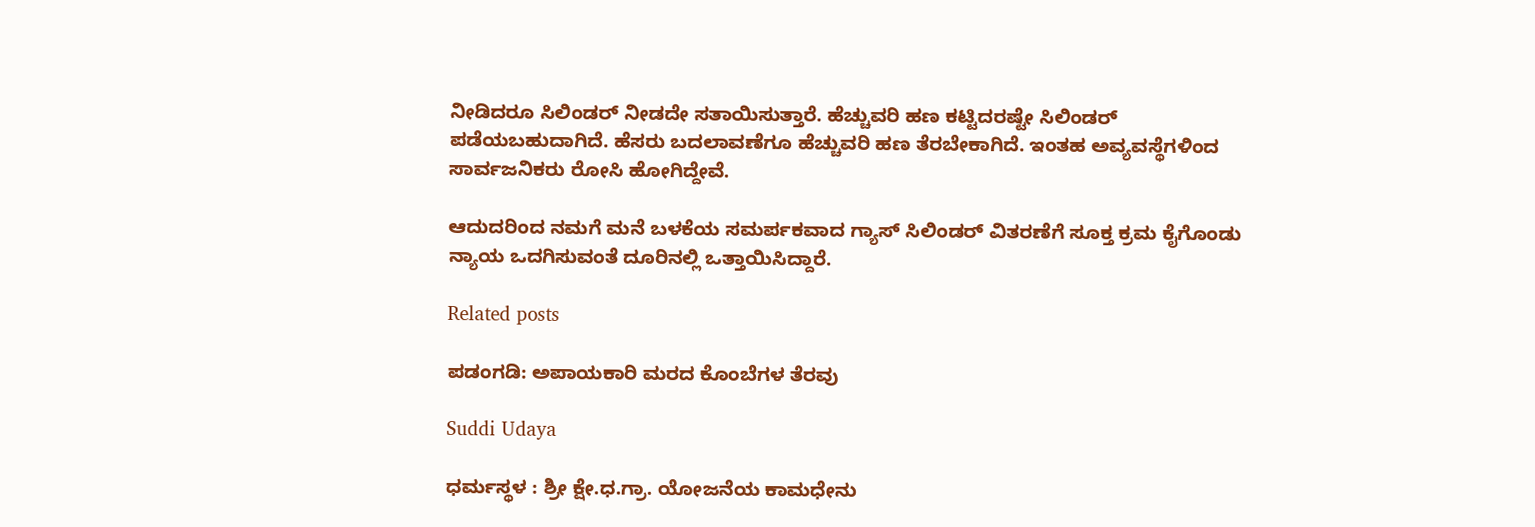ನೀಡಿದರೂ ಸಿಲಿಂಡರ್ ನೀಡದೇ ಸತಾಯಿಸುತ್ತಾರೆ. ಹೆಚ್ಚುವರಿ ಹಣ ಕಟ್ಟಿದರಷ್ಟೇ ಸಿಲಿಂಡರ್ ಪಡೆಯಬಹುದಾಗಿದೆ. ಹೆಸರು ಬದಲಾವಣೆಗೂ ಹೆಚ್ಚುವರಿ ಹಣ ತೆರಬೇಕಾಗಿದೆ. ಇಂತಹ ಅವ್ಯವಸ್ಥೆಗಳಿಂದ ಸಾರ್ವಜನಿಕರು ರೋಸಿ ಹೋಗಿದ್ದೇವೆ.

ಆದುದರಿಂದ ನಮಗೆ ಮನೆ ಬಳಕೆಯ ಸಮರ್ಪಕವಾದ ಗ್ಯಾಸ್ ಸಿಲಿಂಡರ್ ವಿತರಣೆಗೆ ಸೂಕ್ತ ಕ್ರಮ ಕೈಗೊಂಡು ನ್ಯಾಯ ಒದಗಿಸುವಂತೆ ದೂರಿನಲ್ಲಿ ಒತ್ತಾಯಿಸಿದ್ದಾರೆ.

Related posts

ಪಡಂಗಡಿ: ಅಪಾಯಕಾರಿ ಮರದ ಕೊಂಬೆಗಳ ತೆರವು

Suddi Udaya

ಧರ್ಮಸ್ಥಳ : ಶ್ರೀ ಕ್ಷೇ.ಧ.ಗ್ರಾ. ಯೋಜನೆಯ ಕಾಮಧೇನು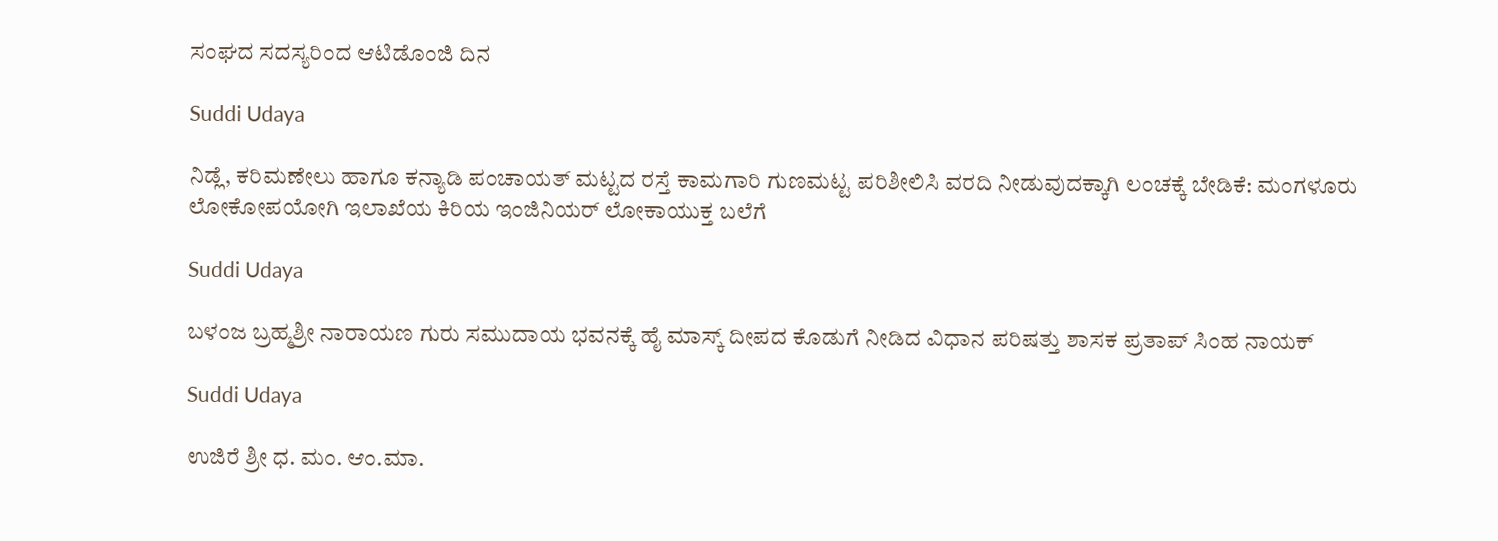ಸಂಘದ ಸದಸ್ಯರಿಂದ ಆಟಿಡೊಂಜಿ ದಿನ

Suddi Udaya

ನಿಡ್ಲೆ, ಕರಿಮಣೇಲು ಹಾಗೂ ಕನ್ಯಾಡಿ ಪಂಚಾಯತ್ ಮಟ್ಟದ ರಸ್ತೆ ಕಾಮಗಾರಿ ಗುಣಮಟ್ಟ ಪರಿಶೀಲಿಸಿ ವರದಿ ನೀಡುವುದಕ್ಕಾಗಿ ಲಂಚಕ್ಕೆ ಬೇಡಿಕೆ: ಮಂಗಳೂರು ಲೋಕೋಪಯೋಗಿ ಇಲಾಖೆಯ ಕಿರಿಯ ಇಂಜಿನಿಯರ್ ಲೋಕಾಯುಕ್ತ ಬಲೆಗೆ

Suddi Udaya

ಬಳಂಜ ಬ್ರಹ್ಮಶ್ರೀ ನಾರಾಯಣ ಗುರು ಸಮುದಾಯ ಭವನಕ್ಕೆ ಹೈ ಮಾಸ್ಕ್ ದೀಪದ ಕೊಡುಗೆ ನೀಡಿದ ವಿಧಾನ ಪರಿಷತ್ತು ಶಾಸಕ ಪ್ರತಾಪ್ ಸಿಂಹ ನಾಯಕ್

Suddi Udaya

ಉಜಿರೆ ಶ್ರೀ ಧ. ಮಂ. ಆಂ.ಮಾ.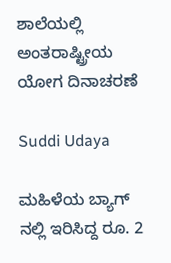ಶಾಲೆಯಲ್ಲಿ ಅಂತರಾಷ್ಟ್ರೀಯ ಯೋಗ ದಿನಾಚರಣೆ

Suddi Udaya

ಮಹಿಳೆಯ ಬ್ಯಾಗ್ ನಲ್ಲಿ ಇರಿಸಿದ್ದ ರೂ. 2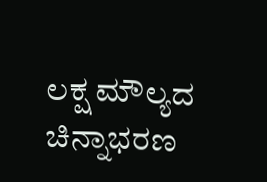ಲಕ್ಷ ಮೌಲ್ಯದ ಚಿನ್ನಾಭರಣ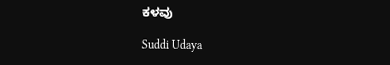ಕಳವು

Suddi Udaya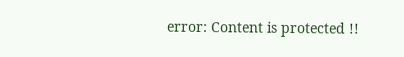error: Content is protected !!